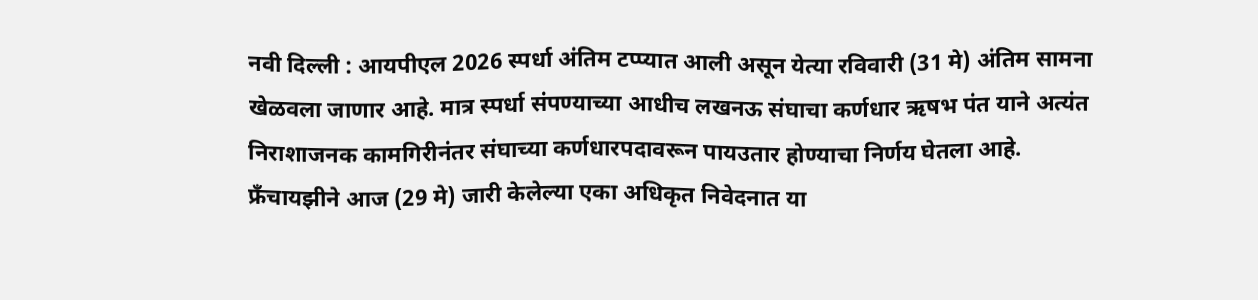नवी दिल्ली : आयपीएल 2026 स्पर्धा अंतिम टप्प्यात आली असून येत्या रविवारी (31 मे) अंतिम सामना खेळवला जाणार आहे. मात्र स्पर्धा संपण्याच्या आधीच लखनऊ संघाचा कर्णधार ऋषभ पंत याने अत्यंत निराशाजनक कामगिरीनंतर संघाच्या कर्णधारपदावरून पायउतार होण्याचा निर्णय घेतला आहे.
फ्रँचायझीने आज (29 मे) जारी केलेल्या एका अधिकृत निवेदनात या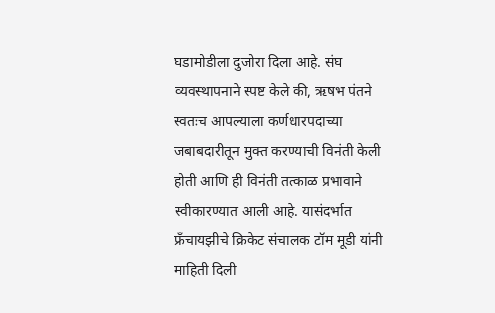घडामोडीला दुजोरा दिला आहे. संघ व्यवस्थापनाने स्पष्ट केले की, ऋषभ पंतने स्वतःच आपल्याला कर्णधारपदाच्या जबाबदारीतून मुक्त करण्याची विनंती केली होती आणि ही विनंती तत्काळ प्रभावाने स्वीकारण्यात आली आहे. यासंदर्भात फ्रँचायझीचे क्रिकेट संचालक टॉम मूडी यांनी माहिती दिली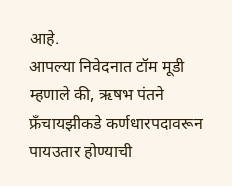आहे.
आपल्या निवेदनात टॉम मूडी म्हणाले की, ऋषभ पंतने फ्रँचायझीकडे कर्णधारपदावरून पायउतार होण्याची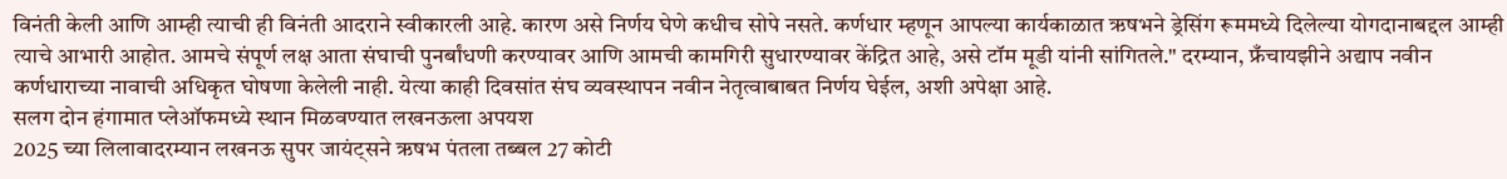विनंती केली आणि आम्ही त्याची ही विनंती आदराने स्वीकारली आहे. कारण असे निर्णय घेणे कधीच सोपे नसते. कर्णधार म्हणून आपल्या कार्यकाळात ऋषभने ड्रेसिंग रूममध्ये दिलेल्या योगदानाबद्दल आम्ही त्याचे आभारी आहोत. आमचे संपूर्ण लक्ष आता संघाची पुनर्बांधणी करण्यावर आणि आमची कामगिरी सुधारण्यावर केंद्रित आहे, असे टॉम मूडी यांनी सांगितले." दरम्यान, फ्रँचायझीने अद्याप नवीन कर्णधाराच्या नावाची अधिकृत घोषणा केलेली नाही. येत्या काही दिवसांत संघ व्यवस्थापन नवीन नेतृत्वाबाबत निर्णय घेईल, अशी अपेक्षा आहे.
सलग दोन हंगामात प्लेऑफमध्ये स्थान मिळवण्यात लखनऊला अपयश
2025 च्या लिलावादरम्यान लखनऊ सुपर जायंट्सने ऋषभ पंतला तब्बल 27 कोटी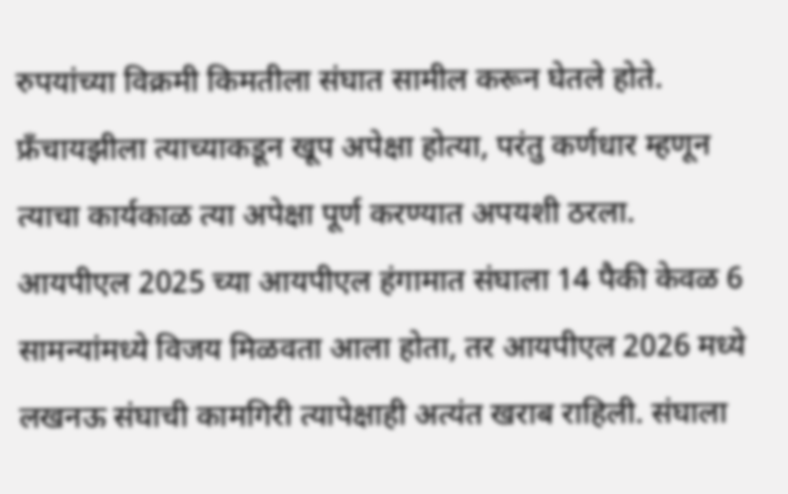रुपयांच्या विक्रमी किमतीला संघात सामील करून घेतले होते. फ्रँचायझीला त्याच्याकडून खूप अपेक्षा होत्या, परंतु कर्णधार म्हणून त्याचा कार्यकाळ त्या अपेक्षा पूर्ण करण्यात अपयशी ठरला. आयपीएल 2025 च्या आयपीएल हंगामात संघाला 14 पैकी केवळ 6 सामन्यांमध्ये विजय मिळवता आला होता, तर आयपीएल 2026 मध्ये लखनऊ संघाची कामगिरी त्यापेक्षाही अत्यंत खराब राहिली. संघाला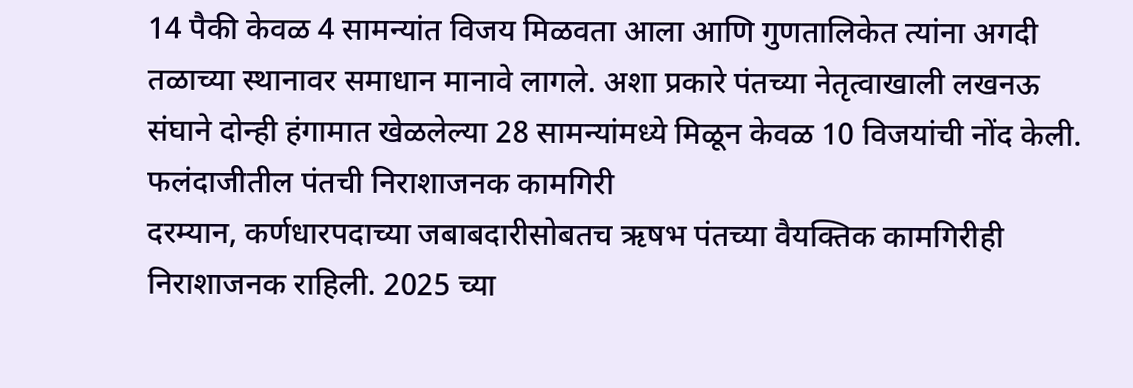14 पैकी केवळ 4 सामन्यांत विजय मिळवता आला आणि गुणतालिकेत त्यांना अगदी तळाच्या स्थानावर समाधान मानावे लागले. अशा प्रकारे पंतच्या नेतृत्वाखाली लखनऊ संघाने दोन्ही हंगामात खेळलेल्या 28 सामन्यांमध्ये मिळून केवळ 10 विजयांची नोंद केली.
फलंदाजीतील पंतची निराशाजनक कामगिरी
दरम्यान, कर्णधारपदाच्या जबाबदारीसोबतच ऋषभ पंतच्या वैयक्तिक कामगिरीही निराशाजनक राहिली. 2025 च्या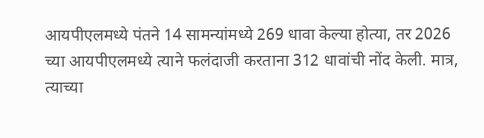आयपीएलमध्ये पंतने 14 सामन्यांमध्ये 269 धावा केल्या होत्या, तर 2026 च्या आयपीएलमध्ये त्याने फलंदाजी करताना 312 धावांची नोंद केली. मात्र, त्याच्या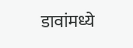डावांमध्ये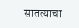सातत्याचा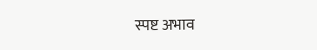स्पष्ट अभाव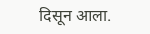दिसून आला.